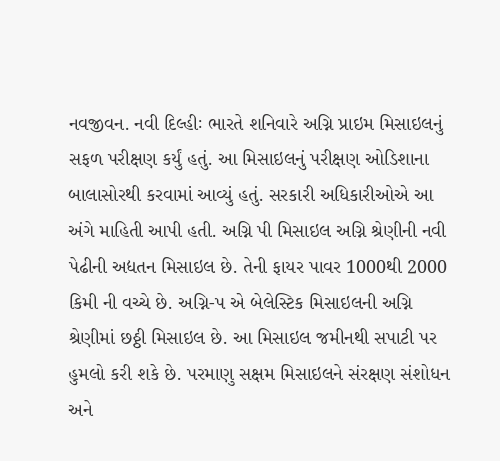નવજીવન. નવી દિલ્હીઃ ભારતે શનિવારે અગ્નિ પ્રાઇમ મિસાઇલનું સફળ પરીક્ષણ કર્યું હતું. આ મિસાઇલનું પરીક્ષણ ઓડિશાના બાલાસોરથી કરવામાં આવ્યું હતું. સરકારી અધિકારીઓએ આ અંગે માહિતી આપી હતી. અગ્નિ પી મિસાઇલ અગ્નિ શ્રેણીની નવી પેઢીની અદ્યતન મિસાઇલ છે. તેની ફાયર પાવર 1000થી 2000 કિમી ની વચ્ચે છે. અગ્નિ-પ એ બેલેસ્ટિક મિસાઇલની અગ્નિ શ્રેણીમાં છઠ્ઠી મિસાઇલ છે. આ મિસાઇલ જમીનથી સપાટી પર હુમલો કરી શકે છે. પરમાણુ સક્ષમ મિસાઇલને સંરક્ષણ સંશોધન અને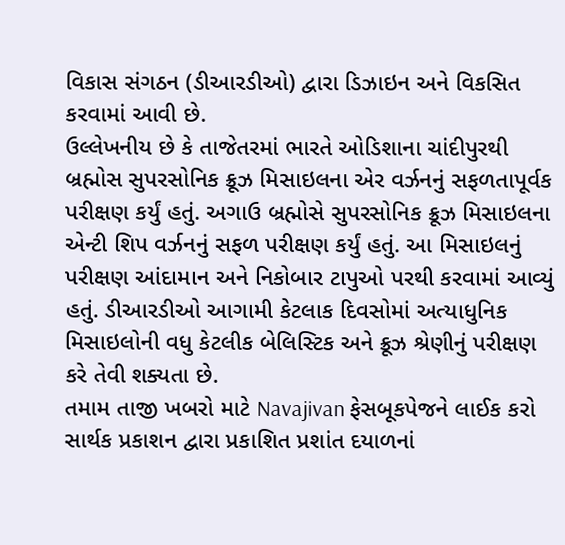વિકાસ સંગઠન (ડીઆરડીઓ) દ્વારા ડિઝાઇન અને વિકસિત કરવામાં આવી છે.
ઉલ્લેખનીય છે કે તાજેતરમાં ભારતે ઓડિશાના ચાંદીપુરથી બ્રહ્મોસ સુપરસોનિક ક્રૂઝ મિસાઇલના એર વર્ઝનનું સફળતાપૂર્વક પરીક્ષણ કર્યું હતું. અગાઉ બ્રહ્મોસે સુપરસોનિક ક્રૂઝ મિસાઇલના એન્ટી શિપ વર્ઝનનું સફળ પરીક્ષણ કર્યું હતું. આ મિસાઇલનું પરીક્ષણ આંદામાન અને નિકોબાર ટાપુઓ પરથી કરવામાં આવ્યું હતું. ડીઆરડીઓ આગામી કેટલાક દિવસોમાં અત્યાધુનિક મિસાઇલોની વધુ કેટલીક બેલિસ્ટિક અને ક્રૂઝ શ્રેણીનું પરીક્ષણ કરે તેવી શક્યતા છે.
તમામ તાજી ખબરો માટે Navajivan ફેસબૂકપેજને લાઈક કરો
સાર્થક પ્રકાશન દ્વારા પ્રકાશિત પ્રશાંત દયાળનાં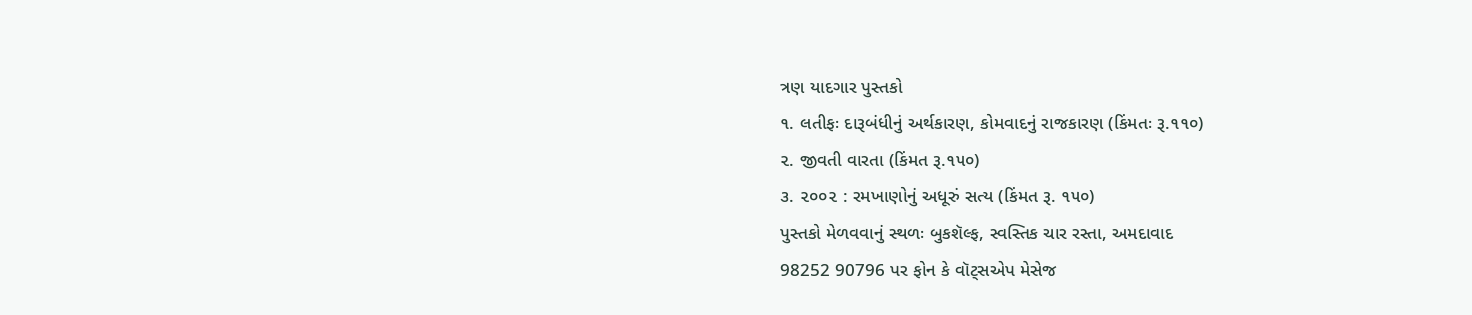ત્રણ યાદગાર પુસ્તકો
૧. લતીફઃ દારૂબંધીનું અર્થકારણ, કોમવાદનું રાજકારણ (કિંમતઃ રૂ.૧૧૦)
૨. જીવતી વારતા (કિંમત રૂ.૧૫૦)
૩. ૨૦૦૨ : રમખાણોનું અધૂરું સત્ય (કિંમત રૂ. ૧૫૦)
પુસ્તકો મેળવવાનું સ્થળઃ બુકશૅલ્ફ, સ્વસ્તિક ચાર રસ્તા, અમદાવાદ
98252 90796 પર ફોન કે વૉટ્સએપ મેસેજ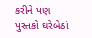કરીને પણ પુસ્તકો ઘરેબેઠાં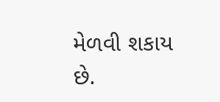મેળવી શકાય છે.